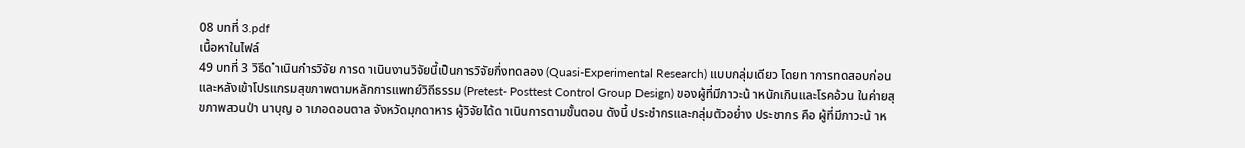08 บทที่ 3.pdf
เนื้อหาในไฟล์
49 บทที่ 3 วิธีด ำเนินกำรวิจัย การด าเนินงานวิจัยนี้เป็นการวิจัยกึ่งทดลอง (Quasi-Experimental Research) แบบกลุ่มเดียว โดยท าการทดสอบก่อนและหลังเข้าโปรแกรมสุขภาพตามหลักการแพทย์วิถีธรรม (Pretest- Posttest Control Group Design) ของผู้ที่มีภาวะน้ าหนักเกินและโรคอ้วน ในค่ายสุขภาพสวนป่า นาบุญ อ าเภอดอนตาล จังหวัดมุกดาหาร ผู้วิจัยได้ด าเนินการตามขั้นตอน ดังนี้ ประชำกรและกลุ่มตัวอย่ำง ประชากร คือ ผู้ที่มีภาวะน้ าห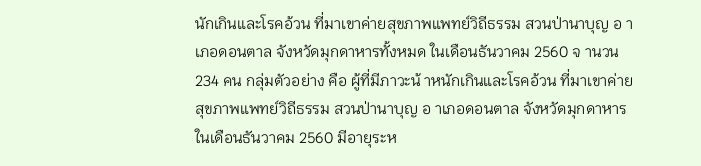นักเกินและโรคอ้วน ที่มาเขาค่ายสุขภาพแพทย์วิถีธรรม สวนป่านาบุญ อ าเภอดอนตาล จังหวัดมุกดาหารทั้งหมด ในเดือนธันวาคม 2560 จ านวน 234 คน กลุ่มตัวอย่าง คือ ผู้ที่มีภาวะน้ าหนักเกินและโรคอ้วน ที่มาเขาค่ายสุขภาพแพทย์วิถีธรรม สวนป่านาบุญ อ าเภอดอนตาล จังหวัดมุกดาหาร ในเดือนธันวาคม 2560 มีอายุระห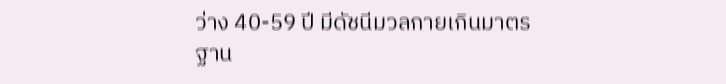ว่าง 40-59 ปี มีดัชนีมวลกายเกินมาตรฐาน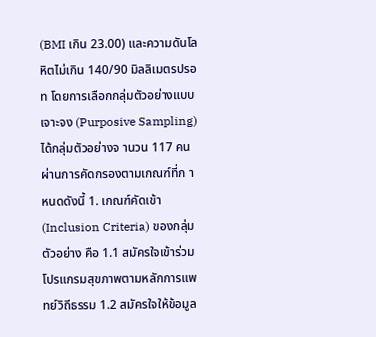(BMI เกิน 23.00) และความดันโลหิตไม่เกิน 140/90 มิลลิเมตรปรอท โดยการเลือกกลุ่มตัวอย่างแบบเจาะจง (Purposive Sampling) ได้กลุ่มตัวอย่างจ านวน 117 คน ผ่านการคัดกรองตามเกณฑ์ที่ก าหนดดังนี้ 1. เกณฑ์คัดเข้า (Inclusion Criteria) ของกลุ่มตัวอย่าง คือ 1.1 สมัครใจเข้าร่วมโปรแกรมสุขภาพตามหลักการแพทย์วิถีธรรม 1.2 สมัครใจให้ข้อมูล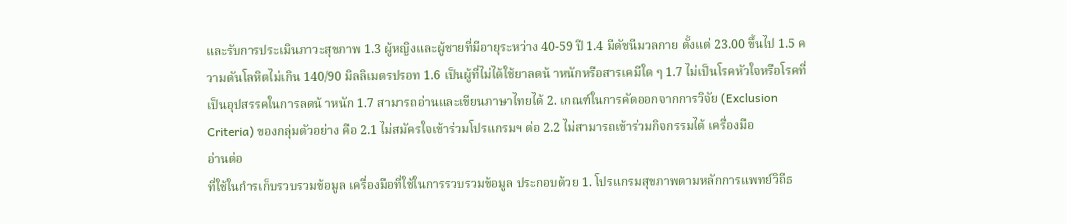และรับการประเมินภาวะสุขภาพ 1.3 ผู้หญิงและผู้ชายที่มีอายุระหว่าง 40-59 ปี 1.4 มีดัชนีมวลกาย ตั้งแต่ 23.00 ขึ้นไป 1.5 ความดันโลหิตไม่เกิน 140/90 มิลลิเมตรปรอท 1.6 เป็นผู้ที่ไม่ได้ใช้ยาลดน้ าหนักหรือสารเคมีใด ๆ 1.7 ไม่เป็นโรคหัวใจหรือโรคที่เป็นอุปสรรคในการลดน้ าหนัก 1.7 สามารถอ่านและเขียนภาษาไทยได้ 2. เกณฑ์ในการคัดออกจากการวิจัย (Exclusion Criteria) ของกลุ่มตัวอย่าง คือ 2.1 ไม่สมัครใจเข้าร่วมโปรแกรมฯ ต่อ 2.2 ไม่สามารถเข้าร่วมกิจกรรมได้ เครื่องมือ
อ่านต่อ
ที่ใช้ในกำรเก็บรวบรวมข้อมูล เครื่องมือที่ใช้ในการรวบรวมข้อมูล ประกอบด้วย 1. โปรแกรมสุขภาพตามหลักการแพทย์วิถีธ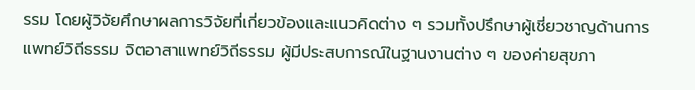รรม โดยผู้วิจัยศึกษาผลการวิจัยที่เกี่ยวข้องและแนวคิดต่าง ๆ รวมทั้งปรึกษาผู้เชี่ยวชาญด้านการแพทย์วิถีธรรม จิตอาสาแพทย์วิถีธรรม ผู้มีประสบการณ์ในฐานงานต่าง ๆ ของค่ายสุขภา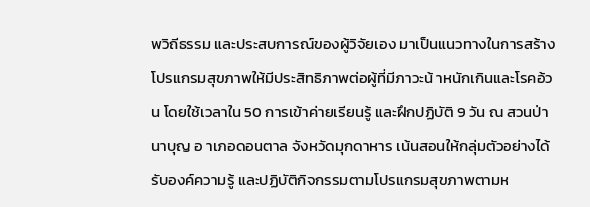พวิถีธรรม และประสบการณ์ของผู้วิจัยเอง มาเป็นแนวทางในการสร้างโปรแกรมสุขภาพให้มีประสิทธิภาพต่อผู้ที่มีภาวะน้ าหนักเกินและโรคอ้วน โดยใช้เวลาใน 50 การเข้าค่ายเรียนรู้ และฝึกปฏิบัติ 9 วัน ณ สวนป่านาบุญ อ าเภอดอนตาล จังหวัดมุกดาหาร เน้นสอนให้กลุ่มตัวอย่างได้รับองค์ความรู้ และปฏิบัติกิจกรรมตามโปรแกรมสุขภาพตามห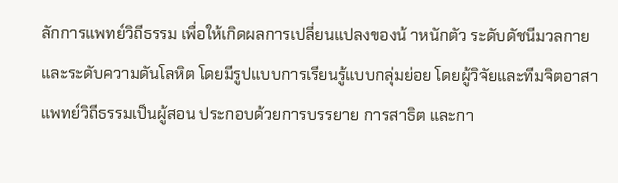ลักการแพทย์วิถีธรรม เพื่อให้เกิดผลการเปลี่ยนแปลงของน้ าหนักตัว ระดับดัชนีมวลกาย และระดับความดันโลหิต โดยมีรูปแบบการเรียนรู้แบบกลุ่มย่อย โดยผู้วิจัยและทีมจิตอาสาแพทย์วิถีธรรมเป็นผู้สอน ประกอบด้วยการบรรยาย การสาธิต และกา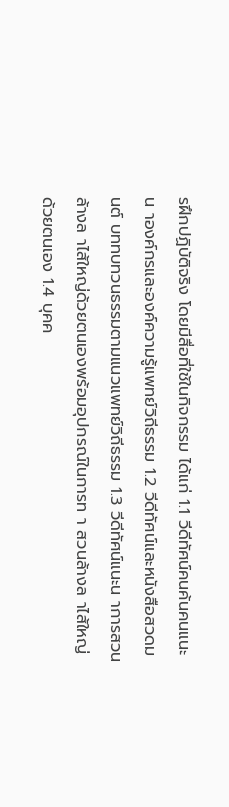รฝึกปฏิบัติจริง โดยมีสื่อที่ใช้ในกิจกรรม ได้แก่ 1.1 วีดีทัศน์คนค้นคนแนะน าองค์กรและองค์ความรู้แพทย์วิถีธรรม 1.2 วีดีทัศน์และหนังสือสวดมนต์ บททบทวนธรรมตามแนวแพทย์วิถีธรรม 1.3 วีดีทัศน์แนะน าการสวนล้างล าไส้ใหญ่ด้วยตนเองพร้อมอุปกรณ์ในการท า สวนล้างล าไส้ใหญ่ด้วยตนเอง 1.4 บุคค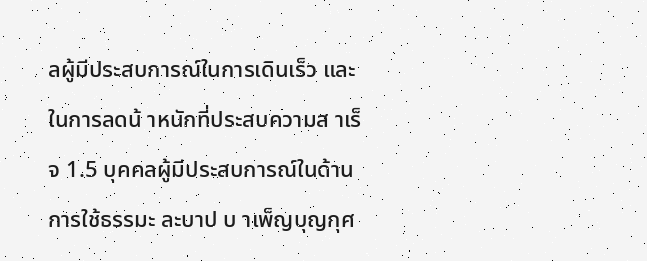ลผู้มีประสบการณ์ในการเดินเร็ว และในการลดน้ าหนักที่ประสบความส าเร็จ 1.5 บุคคลผู้มีประสบการณ์ในด้านการใช้ธรรมะ ละบาป บ าเพ็ญบุญกุศ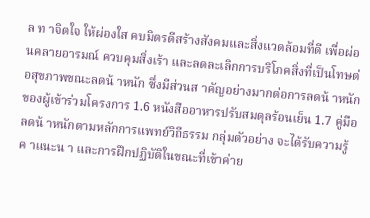ล ท าจิตใจ ให้ผ่องใส คบมิตรดีสร้างสังคมและสิ่งแวดล้อมที่ดี เพื่อผ่อนคลายอารมณ์ ควบคุมสิ่งเร้า และลดละเลิกการบริโภคสิ่งที่เป็นโทษต่อสุขภาพขณะลดน้ าหนัก ซึ่งมีส่วนส าคัญอย่างมากต่อการลดน้ าหนัก ของผู้เข้าร่วมโครงการ 1.6 หนังสืออาหารปรับสมดุลร้อนเย็น 1.7 คู่มือลดน้ าหนักตามหลักการแพทย์วิถีธรรม กลุ่มตัวอย่าง จะได้รับความรู้ ค าแนะน า และการฝึกปฏิบัติในขณะที่เข้าค่าย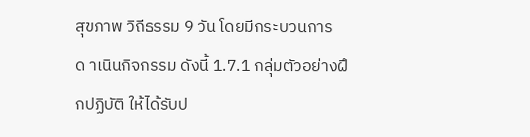สุขภาพ วิถีธรรม 9 วัน โดยมีกระบวนการด าเนินกิจกรรม ดังนี้ 1.7.1 กลุ่มตัวอย่างฝึกปฏิบัติ ให้ได้รับป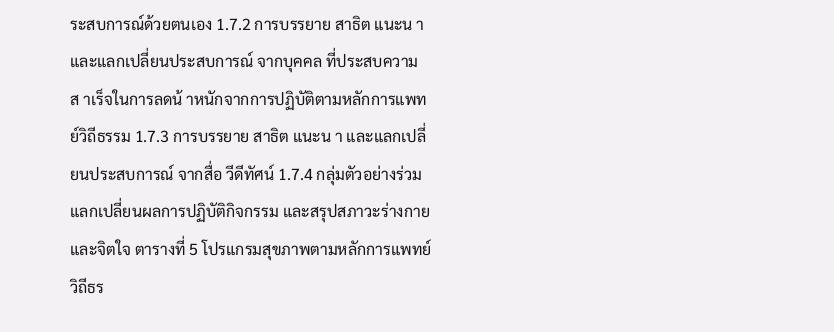ระสบการณ์ด้วยตนเอง 1.7.2 การบรรยาย สาธิต แนะน า และแลกเปลี่ยนประสบการณ์ จากบุคคล ที่ประสบความส าเร็จในการลดน้ าหนักจากการปฏิบัติตามหลักการแพทย์วิถีธรรม 1.7.3 การบรรยาย สาธิต แนะน า และแลกเปลี่ยนประสบการณ์ จากสื่อ วีดีทัศน์ 1.7.4 กลุ่มตัวอย่างร่วมแลกเปลี่ยนผลการปฏิบัติกิจกรรม และสรุปสภาวะร่างกายและจิตใจ ตารางที่ 5 โปรแกรมสุขภาพตามหลักการแพทย์วิถีธร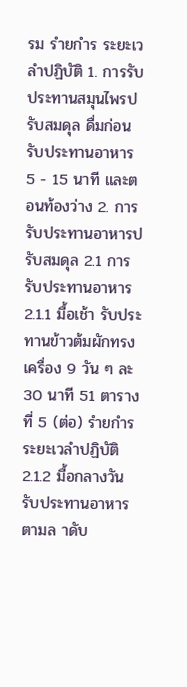รม รำยกำร ระยะเวลำปฏิบัติ 1. การรับประทานสมุนไพรปรับสมดุล ดื่มก่อนรับประทานอาหาร 5 - 15 นาที และตอนท้องว่าง 2. การรับประทานอาหารปรับสมดุล 2.1 การรับประทานอาหาร 2.1.1 มื้อเช้า รับประทานข้าวต้มผักทรงเครื่อง 9 วัน ๆ ละ 30 นาที 51 ตารางที่ 5 (ต่อ) รำยกำร ระยะเวลำปฏิบัติ 2.1.2 มื้อกลางวัน รับประทานอาหารตามล าดับ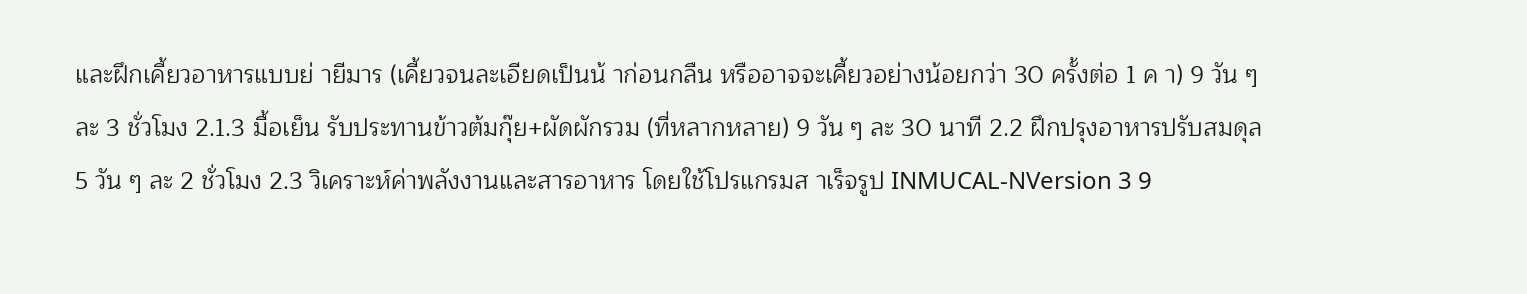และฝึกเคี้ยวอาหารแบบย่ ายีมาร (เคี้ยวจนละเอียดเป็นน้ าก่อนกลืน หรืออาจจะเคี้ยวอย่างน้อยกว่า 30 ครั้งต่อ 1 ค า) 9 วัน ๆ ละ 3 ชั่วโมง 2.1.3 มื้อเย็น รับประทานข้าวต้มกุ๊ย+ผัดผักรวม (ที่หลากหลาย) 9 วัน ๆ ละ 30 นาที 2.2 ฝึกปรุงอาหารปรับสมดุล 5 วัน ๆ ละ 2 ชั่วโมง 2.3 วิเคราะห์ค่าพลังงานและสารอาหาร โดยใช้โปรแกรมส าเร็จรูป INMUCAL-NVersion 3 9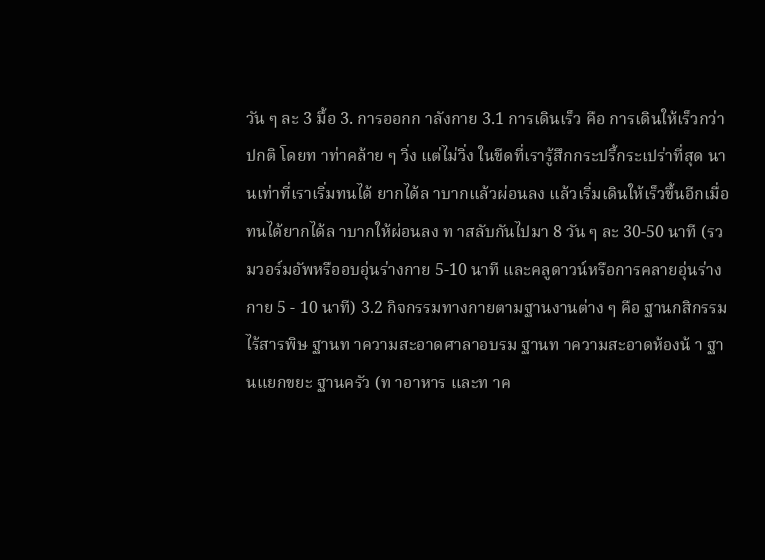วัน ๆ ละ 3 มื้อ 3. การออกก าลังกาย 3.1 การเดินเร็ว คือ การเดินให้เร็วกว่าปกติ โดยท าท่าคล้าย ๆ วิ่ง แต่ไม่วิ่ง ในขีดที่เรารู้สึกกระปรี้กระเปร่าที่สุด นานเท่าที่เราเริ่มทนได้ ยากได้ล าบากแล้วผ่อนลง แล้วเริ่มเดินให้เร็วขึ้นอีกเมื่อทนได้ยากได้ล าบากให้ผ่อนลง ท าสลับกันไปมา 8 วัน ๆ ละ 30-50 นาที (รวมวอร์มอัพหรืออบอุ่นร่างกาย 5-10 นาที และคลูดาวน์หรือการคลายอุ่นร่างกาย 5 - 10 นาที) 3.2 กิจกรรมทางกายตามฐานงานต่าง ๆ คือ ฐานกสิกรรม ไร้สารพิษ ฐานท าความสะอาดศาลาอบรม ฐานท าความสะอาดห้องน้ า ฐานแยกขยะ ฐานครัว (ท าอาหาร และท าค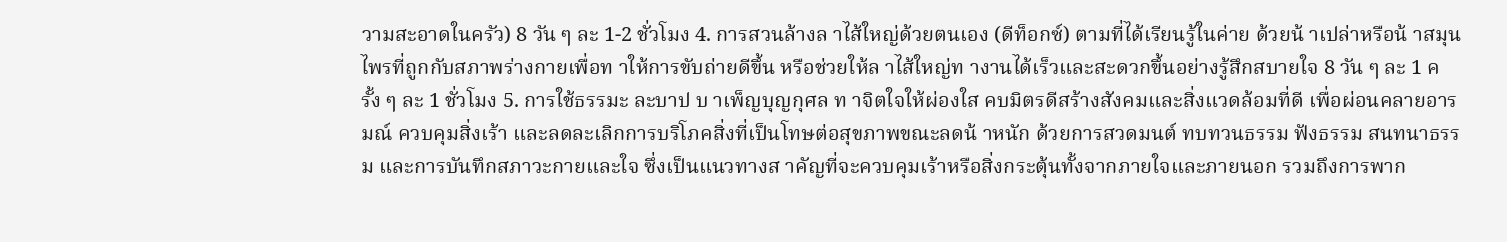วามสะอาดในครัว) 8 วัน ๆ ละ 1-2 ชั่วโมง 4. การสวนล้างล าไส้ใหญ่ด้วยตนเอง (ดีท็อกซ์) ตามที่ได้เรียนรู้ในค่าย ด้วยน้ าเปล่าหรือน้ าสมุนไพรที่ถูกกับสภาพร่างกายเพื่อท าให้การขับถ่ายดีขึ้น หรือช่วยให้ล าไส้ใหญ่ท างานได้เร็วและสะดวกขึ้นอย่างรู้สึกสบายใจ 8 วัน ๆ ละ 1 ครั้ง ๆ ละ 1 ชั่วโมง 5. การใช้ธรรมะ ละบาป บ าเพ็ญบุญกุศล ท าจิตใจให้ผ่องใส คบมิตรดีสร้างสังคมและสิ่งแวดล้อมที่ดี เพื่อผ่อนคลายอารมณ์ ควบคุมสิ่งเร้า และลดละเลิกการบริโภคสิ่งที่เป็นโทษต่อสุขภาพขณะลดน้ าหนัก ด้วยการสวดมนต์ ทบทวนธรรม ฟังธรรม สนทนาธรรม และการบันทึกสภาวะกายและใจ ซึ่งเป็นแนวทางส าคัญที่จะควบคุมเร้าหรือสิ่งกระตุ้นทั้งจากภายใจและภายนอก รวมถึงการพาก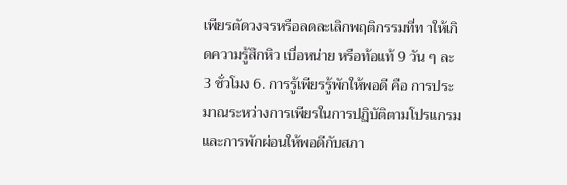เพียรตัดวงจรหรือลดละเลิกพฤติกรรมที่ท าให้เกิดความรู้สึกหิว เบื่อหน่าย หรือท้อแท้ 9 วัน ๆ ละ 3 ชั่วโมง 6. การรู้เพียรรู้พักให้พอดี คือ การประมาณระหว่างการเพียรในการปฏิบัติตามโปรแกรมและการพักผ่อนให้พอดีกับสภา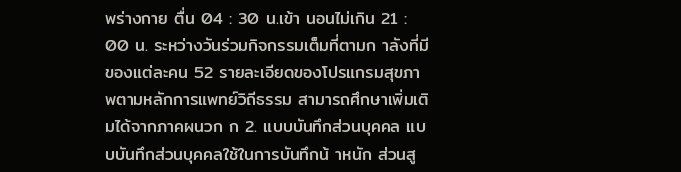พร่างกาย ตื่น 04 : 30 น.เข้า นอนไม่เกิน 21 : 00 น. ระหว่างวันร่วมกิจกรรมเต็มที่ตามก าลังที่มีของแต่ละคน 52 รายละเอียดของโปรแกรมสุขภาพตามหลักการแพทย์วิถีธรรม สามารถศึกษาเพิ่มเติมได้จากภาคผนวก ก 2. แบบบันทึกส่วนบุคคล แบบบันทึกส่วนบุคคลใช้ในการบันทึกน้ าหนัก ส่วนสู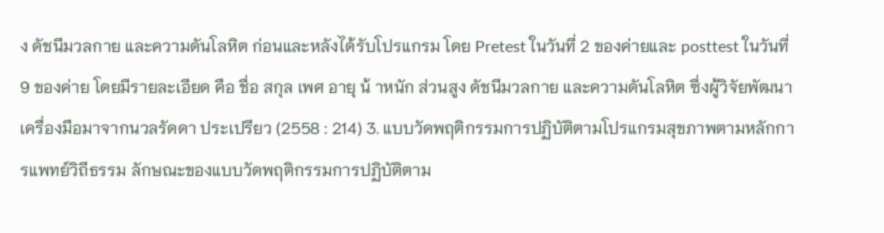ง ดัชนีมวลกาย และความดันโลหิต ก่อนและหลังได้รับโปรแกรม โดย Pretest ในวันที่ 2 ของค่ายและ posttest ในวันที่ 9 ของค่าย โดยมีรายละเอียด คือ ชื่อ สกุล เพศ อายุ น้ าหนัก ส่วนสูง ดัชนีมวลกาย และความดันโลหิต ซึ่งผู้วิจัยพัฒนาเครื่องมือมาจากนวลรัดดา ประเปรียว (2558 : 214) 3. แบบวัดพฤติกรรมการปฏิบัติตามโปรแกรมสุขภาพตามหลักการแพทย์วิถีธรรม ลักษณะของแบบวัดพฤติกรรมการปฏิบัติตาม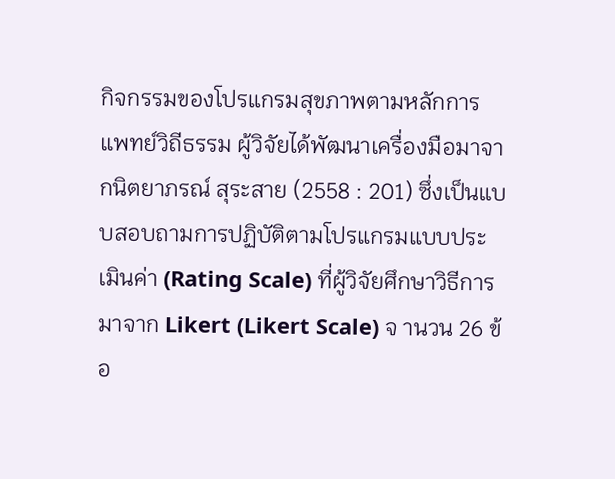กิจกรรมของโปรแกรมสุขภาพตามหลักการแพทย์วิถีธรรม ผู้วิจัยได้พัฒนาเครื่องมือมาจากนิตยาภรณ์ สุระสาย (2558 : 201) ซึ่งเป็นแบบสอบถามการปฏิบัติตามโปรแกรมแบบประเมินค่า (Rating Scale) ที่ผู้วิจัยศึกษาวิธีการมาจาก Likert (Likert Scale) จ านวน 26 ข้อ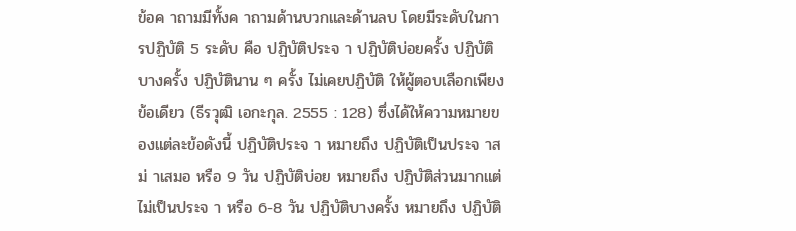ข้อค าถามมีทั้งค าถามด้านบวกและด้านลบ โดยมีระดับในการปฏิบัติ 5 ระดับ คือ ปฏิบัติประจ า ปฏิบัติบ่อยครั้ง ปฏิบัติบางครั้ง ปฏิบัตินาน ๆ ครั้ง ไม่เคยปฏิบัติ ให้ผู้ตอบเลือกเพียงข้อเดียว (ธีรวุฒิ เอกะกุล. 2555 : 128) ซึ่งได้ให้ความหมายของแต่ละข้อดังนี้ ปฏิบัติประจ า หมายถึง ปฏิบัติเป็นประจ าสม่ าเสมอ หรือ 9 วัน ปฏิบัติบ่อย หมายถึง ปฏิบัติส่วนมากแต่ไม่เป็นประจ า หรือ 6-8 วัน ปฏิบัติบางครั้ง หมายถึง ปฏิบัติ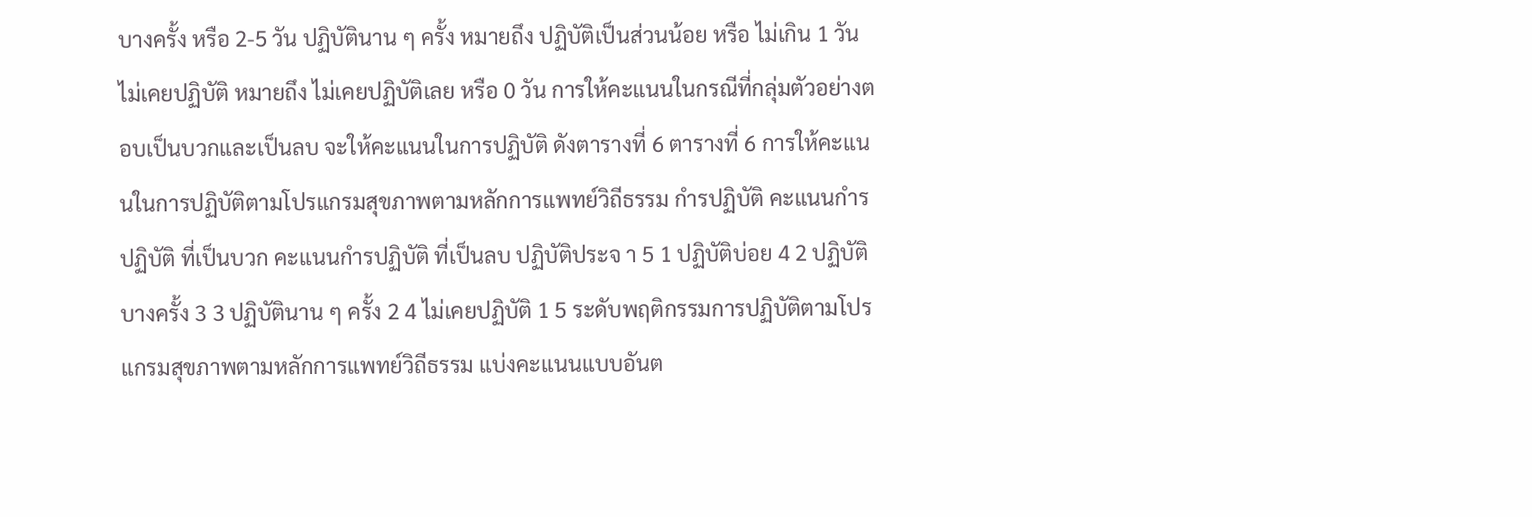บางครั้ง หรือ 2-5 วัน ปฏิบัตินาน ๆ ครั้ง หมายถึง ปฏิบัติเป็นส่วนน้อย หรือ ไม่เกิน 1 วัน ไม่เคยปฏิบัติ หมายถึง ไม่เคยปฏิบัติเลย หรือ 0 วัน การให้คะแนนในกรณีที่กลุ่มตัวอย่างตอบเป็นบวกและเป็นลบ จะให้คะแนนในการปฏิบัติ ดังตารางที่ 6 ตารางที่ 6 การให้คะแนนในการปฏิบัติตามโปรแกรมสุขภาพตามหลักการแพทย์วิถีธรรม กำรปฏิบัติ คะแนนกำรปฏิบัติ ที่เป็นบวก คะแนนกำรปฏิบัติ ที่เป็นลบ ปฏิบัติประจ า 5 1 ปฏิบัติบ่อย 4 2 ปฏิบัติบางครั้ง 3 3 ปฏิบัตินาน ๆ ครั้ง 2 4 ไม่เคยปฏิบัติ 1 5 ระดับพฤติกรรมการปฏิบัติตามโปรแกรมสุขภาพตามหลักการแพทย์วิถีธรรม แบ่งคะแนนแบบอันต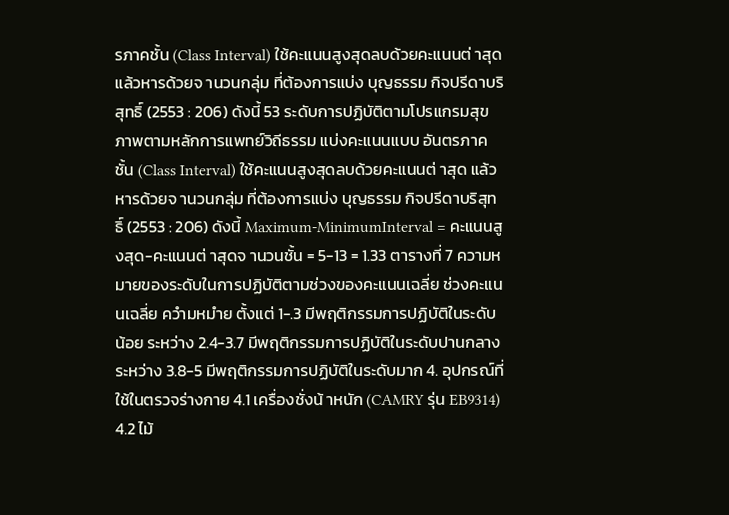รภาคชั้น (Class Interval) ใช้คะแนนสูงสุดลบด้วยคะแนนต่ าสุด แล้วหารด้วยจ านวนกลุ่ม ที่ต้องการแบ่ง บุญธรรม กิจปรีดาบริสุทธิ์ (2553 : 206) ดังนี้ 53 ระดับการปฏิบัติตามโปรแกรมสุขภาพตามหลักการแพทย์วิถีธรรม แบ่งคะแนนแบบ อันตรภาคชั้น (Class Interval) ใช้คะแนนสูงสุดลบด้วยคะแนนต่ าสุด แล้วหารด้วยจ านวนกลุ่ม ที่ต้องการแบ่ง บุญธรรม กิจปรีดาบริสุทธิ์ (2553 : 206) ดังนี้ Maximum-MinimumInterval = คะแนนสูงสุด-คะแนนต่ าสุดจ านวนชั้น = 5-13 = 1.33 ตารางที่ 7 ความหมายของระดับในการปฏิบัติตามช่วงของคะแนนเฉลี่ย ช่วงคะแนนเฉลี่ย ควำมหมำย ตั้งแต่ 1-.3 มีพฤติกรรมการปฏิบัติในระดับน้อย ระหว่าง 2.4-3.7 มีพฤติกรรมการปฏิบัติในระดับปานกลาง ระหว่าง 3.8-5 มีพฤติกรรมการปฏิบัติในระดับมาก 4. อุปกรณ์ที่ใช้ในตรวจร่างกาย 4.1 เครื่องชั่งน้ าหนัก (CAMRY รุ่น EB9314) 4.2 ไม้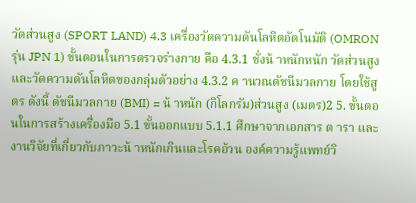วัดส่วนสูง (SPORT LAND) 4.3 เครื่องวัดความดันโลหิตอัตโนมัติ (OMRON รุ่น JPN 1) ขั้นตอนในการตรวจร่างกาย คือ 4.3.1 ชั่งน้ าหนักหนัก วัดส่วนสูง และวัดความดันโลหิตของกลุ่มตัวอย่าง 4.3.2 ค านวณดัชนีมวลกาย โดยใช้สูตร ดังนี้ ดัชนีมวลกาย (BMI) = น้ าหนัก (กิโลกรัม)ส่วนสูง (เมตร)2 5. ขั้นตอนในการสร้างเครื่องมือ 5.1 ขั้นออกแบบ 5.1.1 ศึกษาจากเอกสาร ต ารา และงานวิจัยที่เกี่ยวกับภาวะน้ าหนักเกินและโรคอ้วน องค์ความรู้แพทย์วิ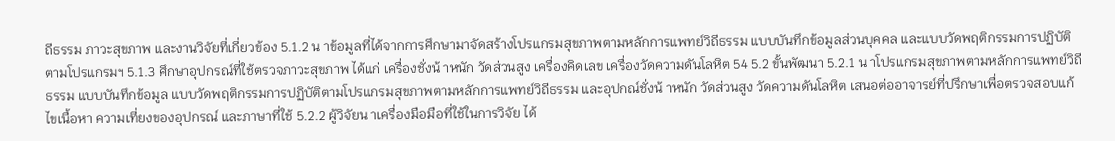ถีธรรม ภาวะสุขภาพ และงานวิจัยที่เกี่ยวข้อง 5.1.2 น าข้อมูลที่ได้จากการศึกษามาจัดสร้างโปรแกรมสุขภาพตามหลักการแพทย์วิถีธรรม แบบบันทึกข้อมูลส่วนบุคคล และแบบวัดพฤติกรรมการปฏิบัติตามโปรแกรมฯ 5.1.3 ศึกษาอุปกรณ์ที่ใช้ตรวจภาวะสุขภาพ ได้แก่ เครื่องชั่งน้ าหนัก วัดส่วนสูง เครื่องคิดเลข เครื่องวัดความดันโลหิต 54 5.2 ขั้นพัฒนา 5.2.1 น าโปรแกรมสุขภาพตามหลักการแพทย์วิถีธรรม แบบบันทึกข้อมูล แบบวัดพฤติกรรมการปฏิบัติตามโปรแกรมสุขภาพตามหลักการแพทย์วิถีธรรม และอุปกณ์ชั่งน้ าหนัก วัดส่วนสูง วัดความดันโลหิต เสนอต่ออาจารย์ที่ปรึกษาเพื่อตรวจสอบแก้ไขเนื้อหา ความเที่ยงของอุปกรณ์ และภาษาที่ใช้ 5.2.2 ผู้วิจัยน าเครื่องมือมือที่ใช้ในการวิจัย ได้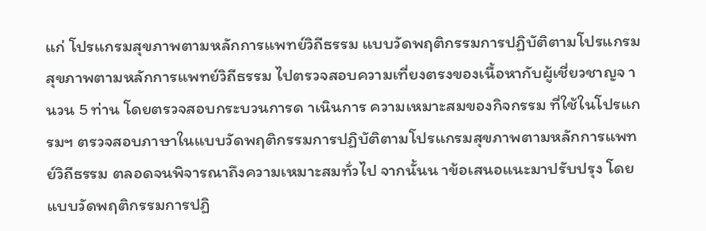แก่ โปรแกรมสุขภาพตามหลักการแพทย์วิถีธรรม แบบวัดพฤติกรรมการปฏิบัติตามโปรแกรมสุขภาพตามหลักการแพทย์วิถีธรรม ไปตรวจสอบความเที่ยงตรงของเนื้อหากับผู้เชี่ยวชาญจ านวน 5 ท่าน โดยตรวจสอบกระบวนการด าเนินการ ความเหมาะสมของกิจกรรม ที่ใช้ในโปรแกรมฯ ตรวจสอบภาษาในแบบวัดพฤติกรรมการปฏิบัติตามโปรแกรมสุขภาพตามหลักการแพทย์วิถีธรรม ตลอดจนพิจารณาถึงความเหมาะสมทั่วไป จากนั้นน าข้อเสนอแนะมาปรับปรุง โดยแบบวัดพฤติกรรมการปฏิ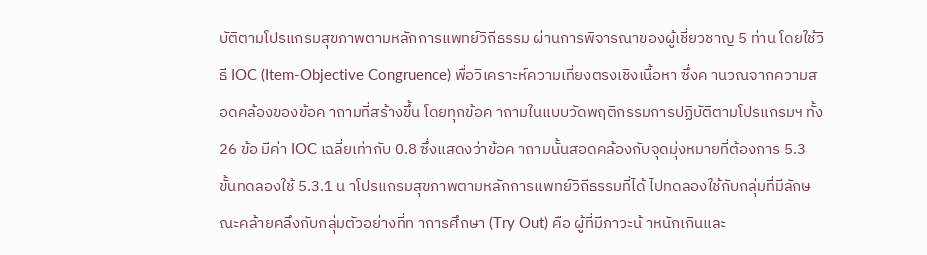บัติตามโปรแกรมสุขภาพตามหลักการแพทย์วิถีธรรม ผ่านการพิจารณาของผู้เชี่ยวชาญ 5 ท่าน โดยใช้วิธี IOC (Item-Objective Congruence) พื่อวิเคราะห์ความเที่ยงตรงเชิงเนื้อหา ซึ่งค านวณจากความสอดคล้องของข้อค าถามที่สร้างขึ้น โดยทุกข้อค าถามในแบบวัดพฤติกรรมการปฏิบัติตามโปรแกรมฯ ทั้ง 26 ข้อ มีค่า IOC เฉลี่ยเท่ากับ 0.8 ซึ่งแสดงว่าข้อค าถามนั้นสอดคล้องกับจุดมุ่งหมายที่ต้องการ 5.3 ขั้นทดลองใช้ 5.3.1 น าโปรแกรมสุขภาพตามหลักการแพทย์วิถีธรรมที่ได้ ไปทดลองใช้กับกลุ่มที่มีลักษณะคล้ายคลึงกับกลุ่มตัวอย่างที่ท าการศึกษา (Try Out) คือ ผู้ที่มีภาวะน้ าหนักเกินและ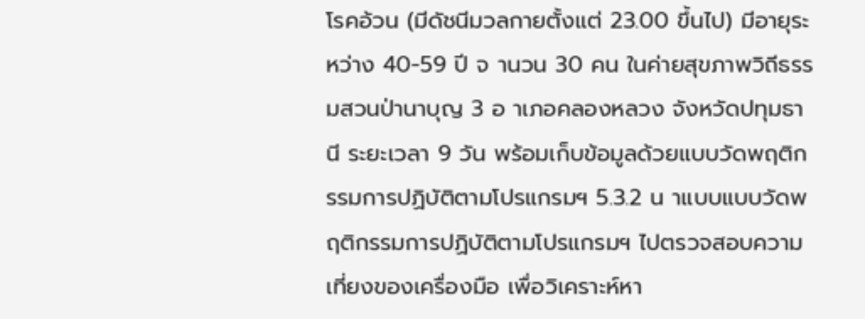โรคอ้วน (มีดัชนีมวลกายตั้งแต่ 23.00 ขึ้นไป) มีอายุระหว่าง 40-59 ปี จ านวน 30 คน ในค่ายสุขภาพวิถีธรรมสวนป่านาบุญ 3 อ าเภอคลองหลวง จังหวัดปทุมธานี ระยะเวลา 9 วัน พร้อมเก็บข้อมูลด้วยแบบวัดพฤติกรรมการปฏิบัติตามโปรแกรมฯ 5.3.2 น าแบบแบบวัดพฤติกรรมการปฏิบัติตามโปรแกรมฯ ไปตรวจสอบความเที่ยงของเครื่องมือ เพื่อวิเคราะห์หา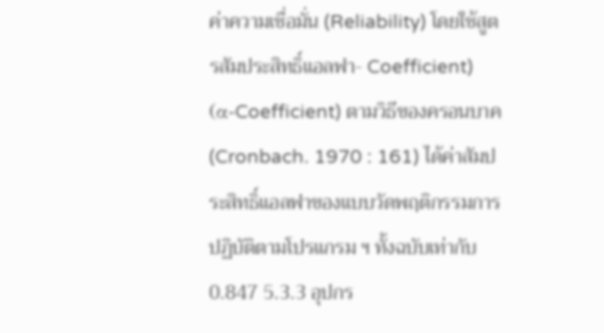ค่าความเชื่อมั่น (Reliability) โดยใช้สูตรสัมประสิทธิ์แอลฟา- Coefficient) (α-Coefficient) ตามวิธีของครอนบาค (Cronbach. 1970 : 161) ได้ค่าสัมประสิทธิ์แอลฟาของแบบวัดพฤติกรรมการปฏิบัติตามโปรแกรม ฯ ทั้งฉบับเท่ากับ 0.847 5.3.3 อุปกร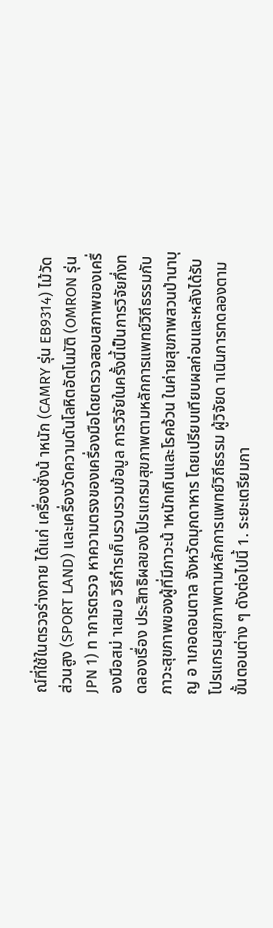ณ์ที่ใช้ในตรวจร่างกาย ได้แก่ เครื่องชั่งน้ าหนัก (CAMRY รุ่น EB9314) ไม้วัดส่วนสูง (SPORT LAND) และเครื่องวัดความดันโลหิตอัตโนมัติ (OMRON รุ่น JPN 1) ท าการตรวจ หาความตรงของเครื่องมือโดยตรวจสอบสภาพของเครื่องมือสม่ าเสมอ วิธีกำรเก็บรวบรวมข้อมูล การวิจัยในครั้งนี้เป็นการวิจัยกึ่งทดลองเรื่อง ประสิทธิผลของโปรแกรมสุขภาพตามหลักการแพทย์วิถีธรรมกับภาวะสุขภาพของผู้ที่มีภาวะน้ าหนักเกินและโรคอ้วน ในค่ายสุขภาพสวนป่านาบุญ อ าเภอดอนตาล จังหวัดมุกดาหาร โดยเปรียบเทียบผลก่อนและหลังได้รับโปรแกรมสุขภาพตามหลักการแพทย์วิถีธรรม ผู้วิจัยด าเนินการทดลองตามขั้นตอนต่าง ๆ ดังต่อไปนี้ 1. ระยะเตรียมกา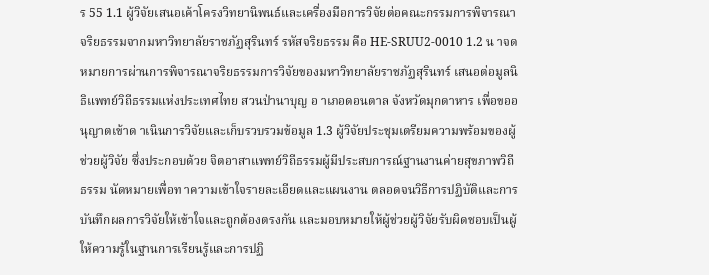ร 55 1.1 ผู้วิจัยเสนอเค้าโครงวิทยานิพนธ์และเครื่องมือการวิจัยต่อคณะกรรมการพิจารณาจริยธรรมจากมหาวิทยาลัยราชภัฏสุรินทร์ รหัสจริยธรรม คือ HE-SRUU2-0010 1.2 น าจดหมายการผ่านการพิจารณาจริยธรรมการวิจัยของมหาวิทยาลัยราชภัฏสุรินทร์ เสนอต่อมูลนิธิแพทย์วิถีธรรมแห่งประเทศไทย สวนป่านาบุญ อ าเภอดอนตาล จังหวัดมุกดาหาร เพื่อขออนุญาตเข้าด าเนินการวิจัยและเก็บรวบรวมข้อมูล 1.3 ผู้วิจัยประชุมเตรียมความพร้อมของผู้ช่วยผู้วิจัย ซึ่งประกอบด้วย จิตอาสาแพทย์วิถีธรรมผู้มีประสบการณ์ฐานงานค่ายสุขภาพวิถีธรรม นัดหมายเพื่อท าความเข้าใจรายละเอียดและแผนงาน ตลอดจนวิธีการปฏิบัติและการบันทึกผลการวิจัยให้เข้าใจและถูกต้องตรงกัน และมอบหมายให้ผู้ช่วยผู้วิจัยรับผิดชอบเป็นผู้ให้ความรู้ในฐานการเรียนรู้และการปฏิ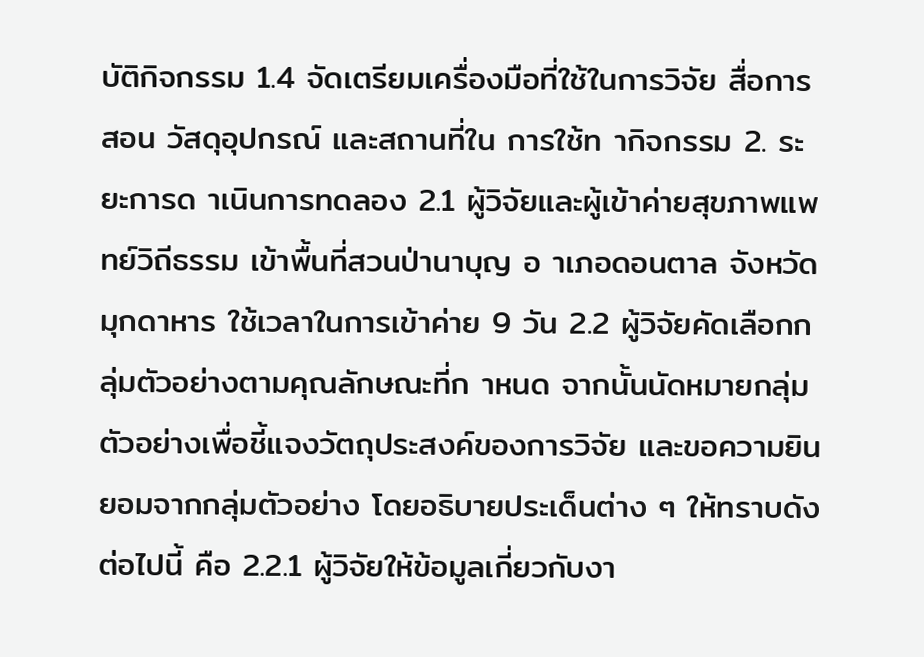บัติกิจกรรม 1.4 จัดเตรียมเครื่องมือที่ใช้ในการวิจัย สื่อการสอน วัสดุอุปกรณ์ และสถานที่ใน การใช้ท ากิจกรรม 2. ระยะการด าเนินการทดลอง 2.1 ผู้วิจัยและผู้เข้าค่ายสุขภาพแพทย์วิถีธรรม เข้าพื้นที่สวนป่านาบุญ อ าเภอดอนตาล จังหวัดมุกดาหาร ใช้เวลาในการเข้าค่าย 9 วัน 2.2 ผู้วิจัยคัดเลือกกลุ่มตัวอย่างตามคุณลักษณะที่ก าหนด จากนั้นนัดหมายกลุ่มตัวอย่างเพื่อชี้แจงวัตถุประสงค์ของการวิจัย และขอความยินยอมจากกลุ่มตัวอย่าง โดยอธิบายประเด็นต่าง ๆ ให้ทราบดังต่อไปนี้ คือ 2.2.1 ผู้วิจัยให้ข้อมูลเกี่ยวกับงา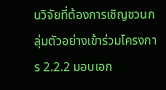นวิจัยที่ต้องการเชิญชวนกลุ่มตัวอย่างเข้าร่วมโครงการ 2.2.2 มอบเอก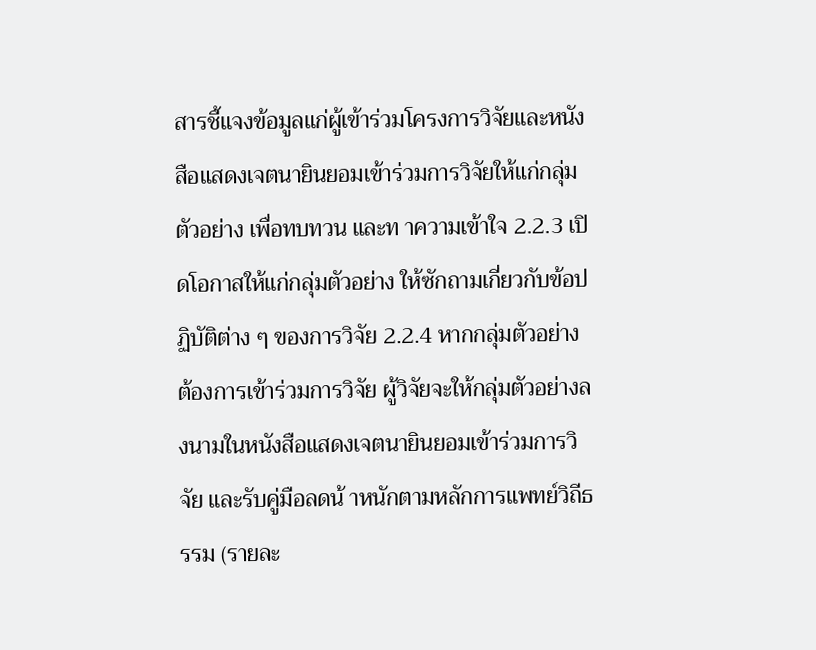สารชี้แจงข้อมูลแก่ผู้เข้าร่วมโครงการวิจัยและหนังสือแสดงเจตนายินยอมเข้าร่วมการวิจัยให้แก่กลุ่มตัวอย่าง เพื่อทบทวน และท าความเข้าใจ 2.2.3 เปิดโอกาสให้แก่กลุ่มตัวอย่าง ให้ซักถามเกี่ยวกับข้อปฏิบัติต่าง ๆ ของการวิจัย 2.2.4 หากกลุ่มตัวอย่าง ต้องการเข้าร่วมการวิจัย ผู้วิจัยจะให้กลุ่มตัวอย่างลงนามในหนังสือแสดงเจตนายินยอมเข้าร่วมการวิจัย และรับคู่มือลดน้ าหนักตามหลักการแพทย์วิถีธรรม (รายละ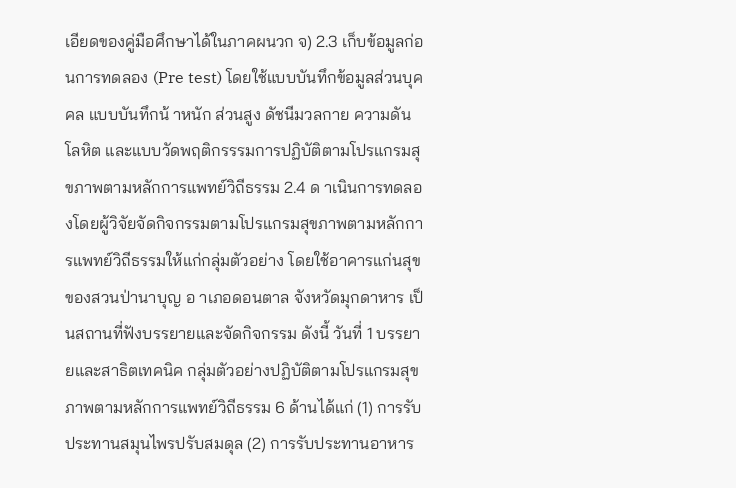เอียดของคู่มือศึกษาได้ในภาคผนวก จ) 2.3 เก็บข้อมูลก่อนการทดลอง (Pre test) โดยใช้แบบบันทึกข้อมูลส่วนบุคคล แบบบันทึกน้ าหนัก ส่วนสูง ดัชนีมวลกาย ความดันโลหิต และแบบวัดพฤติกรรรมการปฏิบัติตามโปรแกรมสุขภาพตามหลักการแพทย์วิถีธรรม 2.4 ด าเนินการทดลองโดยผู้วิจัยจัดกิจกรรมตามโปรแกรมสุขภาพตามหลักการแพทย์วิถีธรรมให้แก่กลุ่มตัวอย่าง โดยใช้อาคารแก่นสุขของสวนป่านาบุญ อ าเภอดอนตาล จังหวัดมุกดาหาร เป็นสถานที่ฟังบรรยายและจัดกิจกรรม ดังนี้ วันที่ 1 บรรยายและสาธิตเทคนิค กลุ่มตัวอย่างปฏิบัติตามโปรแกรมสุขภาพตามหลักการแพทย์วิถีธรรม 6 ด้านได้แก่ (1) การรับประทานสมุนไพรปรับสมดุล (2) การรับประทานอาหาร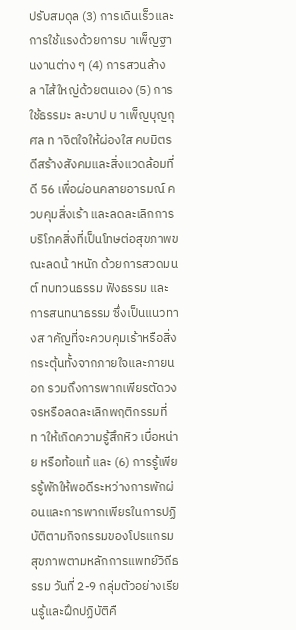ปรับสมดุล (3) การเดินเร็วและการใช้แรงด้วยการบ าเพ็ญฐานงานต่าง ๆ (4) การสวนล้างล าไส้ใหญ่ด้วยตนเอง (5) การใช้ธรรมะ ละบาป บ าเพ็ญบุญกุศล ท าจิตใจให้ผ่องใส คบมิตรดีสร้างสังคมและสิ่งแวดล้อมที่ดี 56 เพื่อผ่อนคลายอารมณ์ ควบคุมสิ่งเร้า และลดละเลิกการบริโภคสิ่งที่เป็นโทษต่อสุขภาพขณะลดน้ าหนัก ด้วยการสวดมนต์ ทบทวนธรรม ฟังธรรม และการสนทนาธรรม ซึ่งเป็นแนวทางส าคัญที่จะควบคุมเร้าหรือสิ่งกระตุ้นทั้งจากภายใจและภายนอก รวมถึงการพากเพียรตัดวงจรหรือลดละเลิกพฤติกรรมที่ท าให้เกิดความรู้สึกหิว เบื่อหน่าย หรือท้อแท้ และ (6) การรู้เพียรรู้พักให้พอดีระหว่างการพักผ่อนและการพากเพียรในการปฏิบัติตามกิจกรรมของโปรแกรมสุขภาพตามหลักการแพทย์วิถีธรรม วันที่ 2-9 กลุ่มตัวอย่างเรียนรู้และฝึกปฏิบัติคื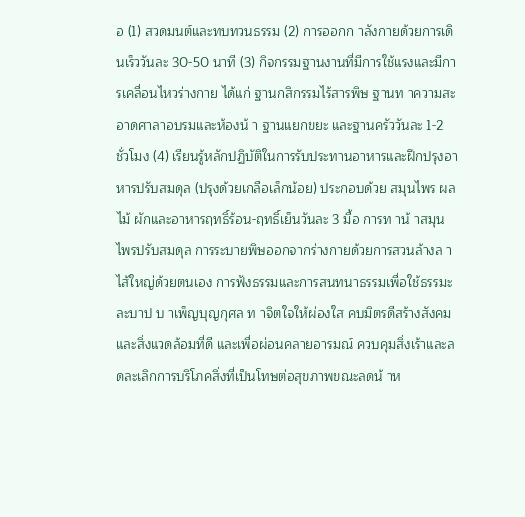อ (1) สวดมนต์และทบทวนธรรม (2) การออกก าลังกายด้วยการเดินเร็ววันละ 30-50 นาที (3) กิจกรรมฐานงานที่มีการใช้แรงและมีการเคลื่อนไหวร่างกาย ได้แก่ ฐานกสิกรรมไร้สารพิษ ฐานท าความสะอาดศาลาอบรมและห้องน้ า ฐานแยกขยะ และฐานครัววันละ 1-2 ชั่วโมง (4) เรียนรู้หลักปฏิบัติในการรับประทานอาหารและฝึกปรุงอาหารปรับสมดุล (ปรุงด้วยเกลือเล็กน้อย) ประกอบด้วย สมุนไพร ผลไม้ ผักและอาหารฤทธิ์ร้อน-ฤทธิ์เย็นวันละ 3 มื้อ การท าน้ าสมุนไพรปรับสมดุล การระบายพิษออกจากร่างกายด้วยการสวนล้างล าไส้ใหญ่ด้วยตนเอง การฟังธรรมและการสนทนาธรรมเพื่อใช้ธรรมะ ละบาป บ าเพ็ญบุญกุศล ท าจิตใจให้ผ่องใส คบมิตรดีสร้างสังคมและสิ่งแวดล้อมที่ดี และเพื่อผ่อนคลายอารมณ์ ควบคุมสิ่งเร้าและลดละเลิกการบริโภคสิ่งที่เป็นโทษต่อสุขภาพขณะลดน้ าห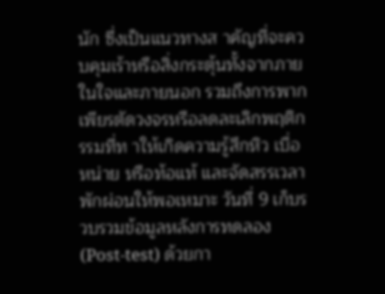นัก ซึ่งเป็นแนวทางส าคัญที่จะควบคุมเร้าหรือสิ่งกระตุ้นทั้งจากภาย ในใจและภายนอก รวมถึงการพากเพียรตัดวงจรหรือลดละเลิกพฤติกรรมที่ท าให้เกิดความรู้สึกหิว เบื่อหน่าย หรือท้อแท้ และจัดสรรเวลาพักผ่อนให้พอเหมาะ วันที่ 9 เก็บรวบรวมข้อมูลหลังการทดลอง (Post-test) ด้วยกา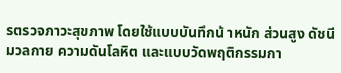รตรวจภาวะสุขภาพ โดยใช้แบบบันทึกน้ าหนัก ส่วนสูง ดัชนีมวลกาย ความดันโลหิต และแบบวัดพฤติกรรมกา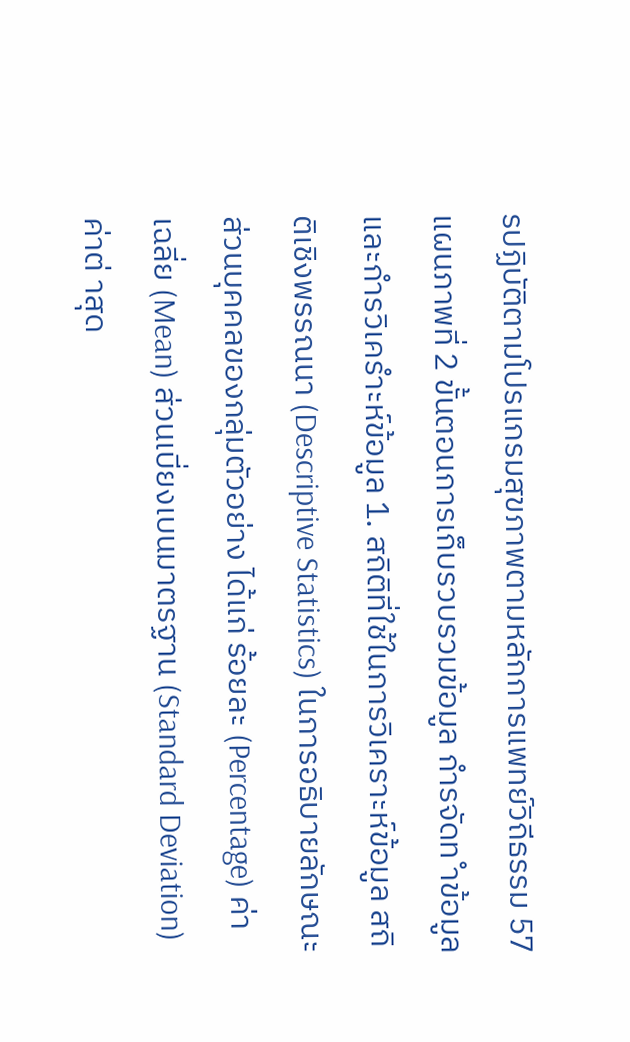รปฏิบัติตามโปรแกรมสุขภาพตามหลักการแพทย์วิถีธรรม 57 แผนภาพที่ 2 ขั้นตอนการเก็บรวบรวมข้อมูล กำรจัดท ำข้อมูลและกำรวิเครำะห์ข้อมูล 1. สถิติที่ใช้ในการวิเคราะห์ข้อมูล สถิติเชิงพรรณนา (Descriptive Statistics) ในการอธิบายลักษณะส่วนบุคคลของกลุ่มตัวอย่าง ได้แก่ ร้อยละ (Percentage) ค่าเฉลี่ย (Mean) ส่วนเบี่ยงเบนมาตรฐาน (Standard Deviation) ค่าต่ าสุด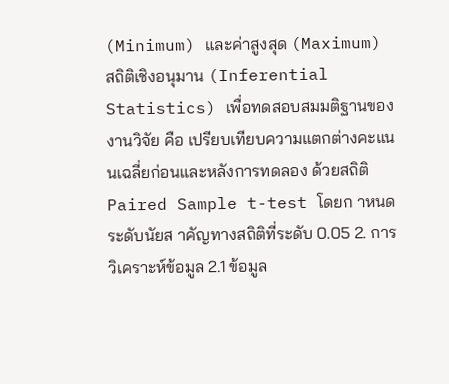(Minimum) และค่าสูงสุด (Maximum) สถิติเชิงอนุมาน (Inferential Statistics) เพื่อทดสอบสมมติฐานของงานวิจัย คือ เปรียบเทียบความแตกต่างคะแนนเฉลี่ยก่อนและหลังการทดลอง ด้วยสถิติ Paired Sample t-test โดยก าหนด ระดับนัยส าคัญทางสถิติที่ระดับ 0.05 2. การวิเคราะห์ข้อมูล 2.1 ข้อมูล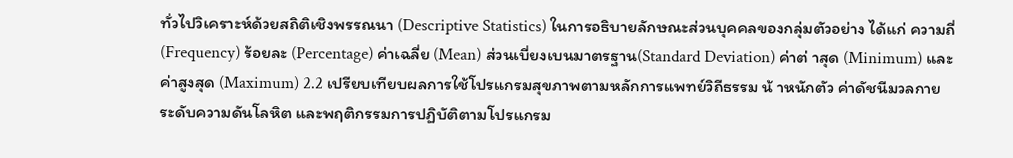ทั่วไปวิเคราะห์ด้วยสถิติเชิงพรรณนา (Descriptive Statistics) ในการอธิบายลักษณะส่วนบุคคลของกลุ่มตัวอย่าง ได้แก่ ความถี่ (Frequency) ร้อยละ (Percentage) ค่าเฉลี่ย (Mean) ส่วนเบี่ยงเบนมาตรฐาน(Standard Deviation) ค่าต่ าสุด (Minimum) และค่าสูงสุด (Maximum) 2.2 เปรียบเทียบผลการใช้โปรแกรมสุขภาพตามหลักการแพทย์วิถีธรรม น้ าหนักตัว ค่าดัชนีมวลกาย ระดับความดันโลหิต และพฤติกรรมการปฏิบัติตามโปรแกรม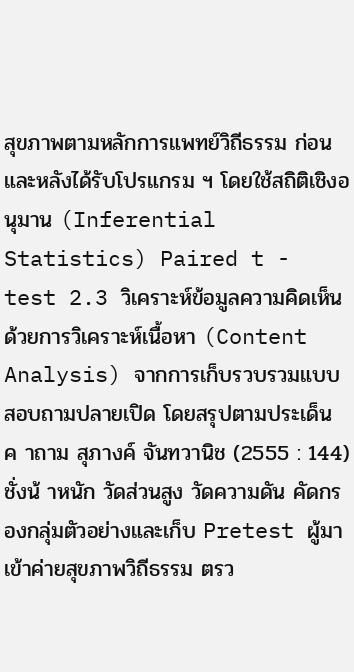สุขภาพตามหลักการแพทย์วิถีธรรม ก่อนและหลังได้รับโปรแกรม ฯ โดยใช้สถิติเชิงอนุมาน (Inferential Statistics) Paired t - test 2.3 วิเคราะห์ข้อมูลความคิดเห็นด้วยการวิเคราะห์เนื้อหา (Content Analysis) จากการเก็บรวบรวมแบบสอบถามปลายเปิด โดยสรุปตามประเด็นค าถาม สุภางค์ จันทวานิช (2555 : 144) ชั่งน้ าหนัก วัดส่วนสูง วัดความดัน คัดกรองกลุ่มตัวอย่างและเก็บ Pretest ผู้มาเข้าค่ายสุขภาพวิถีธรรม ตรว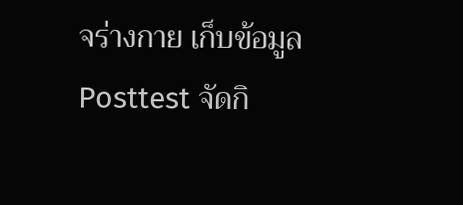จร่างกาย เก็บข้อมูล Posttest จัดกิ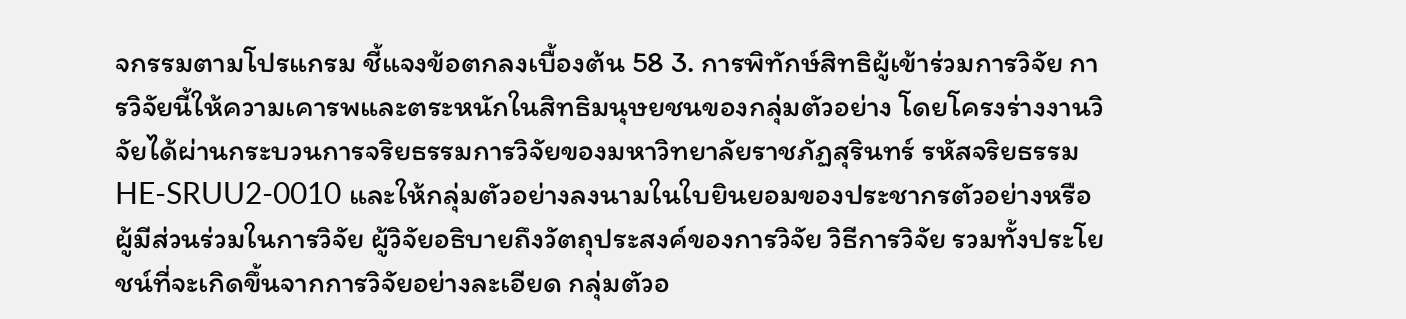จกรรมตามโปรแกรม ชี้แจงข้อตกลงเบื้องต้น 58 3. การพิทักษ์สิทธิผู้เข้าร่วมการวิจัย การวิจัยนี้ให้ความเคารพและตระหนักในสิทธิมนุษยชนของกลุ่มตัวอย่าง โดยโครงร่างงานวิจัยได้ผ่านกระบวนการจริยธรรมการวิจัยของมหาวิทยาลัยราชภัฏสุรินทร์ รหัสจริยธรรม HE-SRUU2-0010 และให้กลุ่มตัวอย่างลงนามในใบยินยอมของประชากรตัวอย่างหรือผู้มีส่วนร่วมในการวิจัย ผู้วิจัยอธิบายถึงวัตถุประสงค์ของการวิจัย วิธีการวิจัย รวมทั้งประโยชน์ที่จะเกิดขึ้นจากการวิจัยอย่างละเอียด กลุ่มตัวอ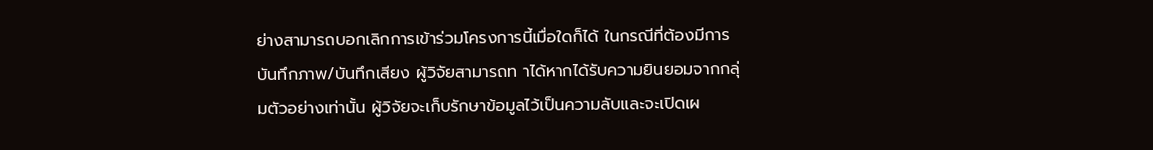ย่างสามารถบอกเลิกการเข้าร่วมโครงการนี้เมื่อใดก็ได้ ในกรณีที่ต้องมีการบันทึกภาพ/บันทึกเสียง ผู้วิจัยสามารถท าได้หากได้รับความยินยอมจากกลุ่มตัวอย่างเท่านั้น ผู้วิจัยจะเก็บรักษาข้อมูลไว้เป็นความลับและจะเปิดเผ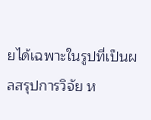ยได้เฉพาะในรูปที่เป็นผลสรุปการวิจัย ห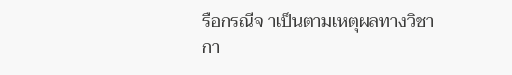รือกรณีจ าเป็นตามเหตุผลทางวิชากา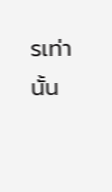รเท่านั้น